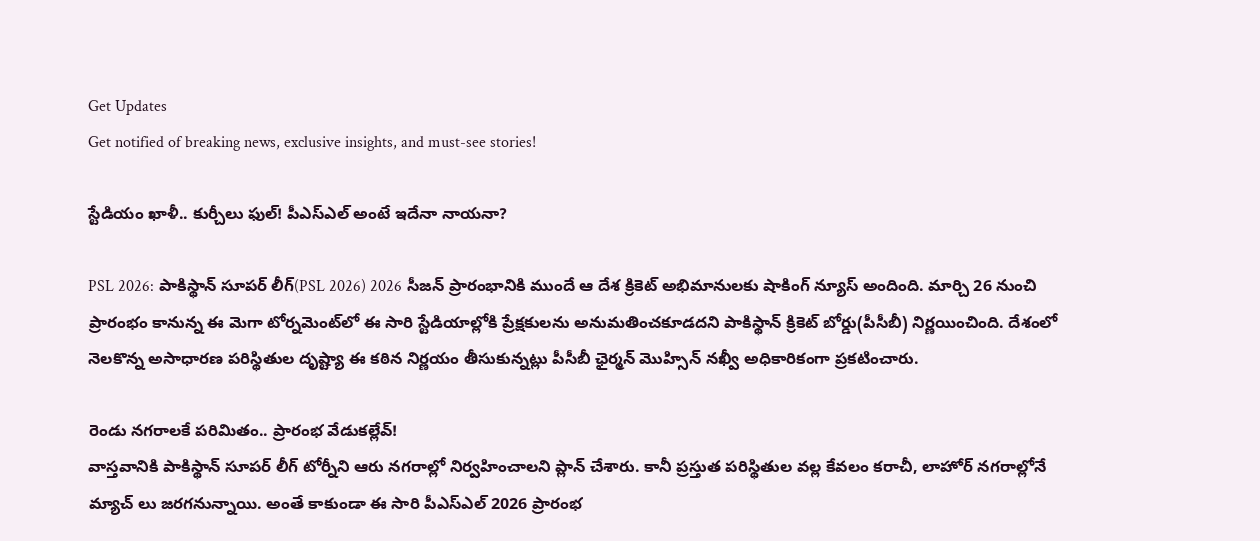Get Updates
Get notified of breaking news, exclusive insights, and must-see stories!

స్టేడియం ఖాళీ.. కుర్చీలు ఫుల్! పీఎస్ఎల్ అంటే ఇదేనా నాయనా?

PSL 2026: పాకిస్థాన్ సూపర్ లీగ్(PSL 2026) 2026 సీజన్ ప్రారంభానికి ముందే ఆ దేశ క్రికెట్ అభిమానులకు షాకింగ్ న్యూస్ అందింది. మార్చి 26 నుంచి ప్రారంభం కానున్న ఈ మెగా టోర్నమెంట్‌లో ఈ సారి స్టేడియాల్లోకి ప్రేక్షకులను అనుమతించకూడదని పాకిస్థాన్ క్రికెట్ బోర్డు(పీసీబీ) నిర్ణయించింది. దేశంలో నెలకొన్న అసాధారణ పరిస్థితుల దృష్ట్యా ఈ కఠిన నిర్ణయం తీసుకున్నట్లు పీసీబీ ఛైర్మన్ మొహ్సిన్ నఖ్వీ అధికారికంగా ప్రకటించారు.

రెండు నగరాలకే పరిమితం.. ప్రారంభ వేడుకల్లేవ్!
వాస్తవానికి పాకిస్థాన్ సూపర్ లీగ్ టోర్నీని ఆరు నగరాల్లో నిర్వహించాలని ప్లాన్ చేశారు. కానీ ప్రస్తుత పరిస్థితుల వల్ల కేవలం కరాచీ, లాహోర్ నగరాల్లోనే మ్యాచ్ లు జరగనున్నాయి. అంతే కాకుండా ఈ సారి పీఎస్ఎల్ 2026 ప్రారంభ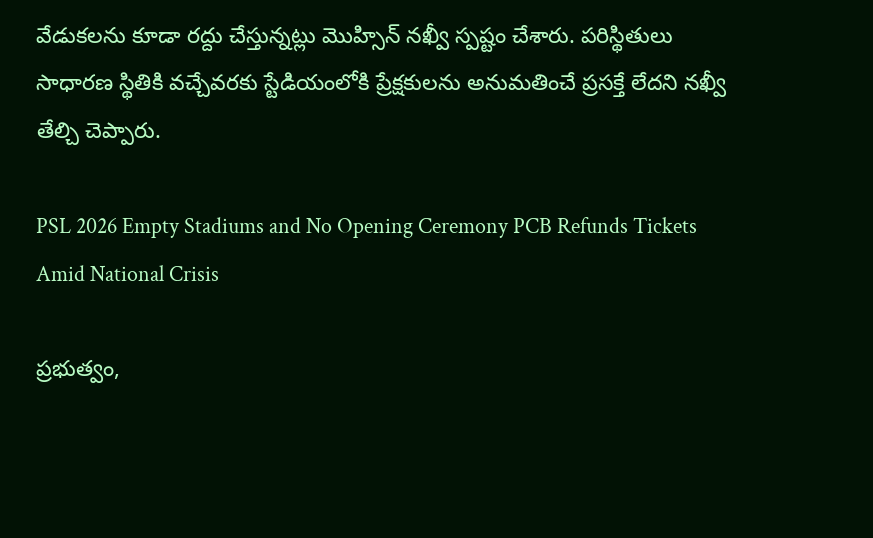వేడుకలను కూడా రద్దు చేస్తున్నట్లు మొహ్సిన్ నఖ్వీ స్పష్టం చేశారు. పరిస్థితులు సాధారణ స్థితికి వచ్చేవరకు స్టేడియంలోకి ప్రేక్షకులను అనుమతించే ప్రసక్తే లేదని నఖ్వీ తేల్చి చెప్పారు.

PSL 2026 Empty Stadiums and No Opening Ceremony PCB Refunds Tickets Amid National Crisis

ప్రభుత్వం,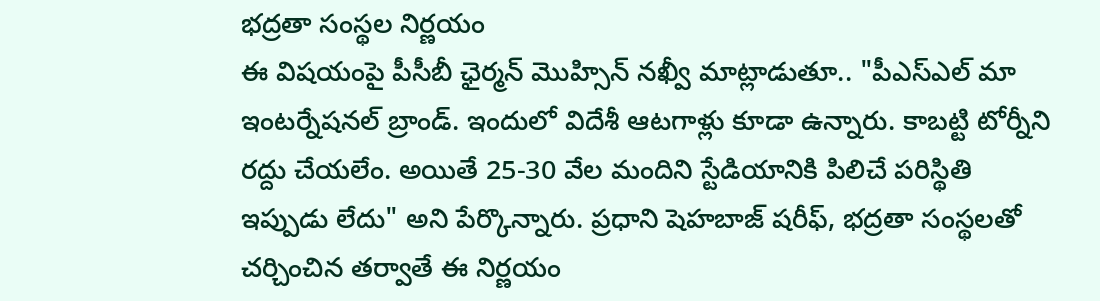భద్రతా సంస్థల నిర్ణయం
ఈ విషయంపై పీసీబీ ఛైర్మన్ మొహ్సిన్ నఖ్వీ మాట్లాడుతూ.. "పీఎస్ఎల్ మా ఇంటర్నేషనల్ బ్రాండ్. ఇందులో విదేశీ ఆటగాళ్లు కూడా ఉన్నారు. కాబట్టి టోర్నీని రద్దు చేయలేం. అయితే 25-30 వేల మందిని స్టేడియానికి పిలిచే పరిస్థితి ఇప్పుడు లేదు" అని పేర్కొన్నారు. ప్రధాని షెహబాజ్ షరీఫ్, భద్రతా సంస్థలతో చర్చించిన తర్వాతే ఈ నిర్ణయం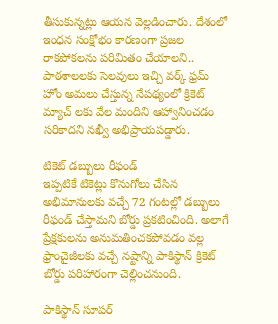తీసుకున్నట్లు ఆయన వెల్లడించారు. దేశంలో ఇంధన సంక్షోభం కారణంగా ప్రజల రాకపోకలను పరిమితం చేయాలని.. పాఠశాలలకు సెలవులు ఇచ్చి వర్క్ ఫ్రమ్ హోం అమలు చేస్తున్న నేపథ్యంలో క్రికెట్ మ్యాచ్ లకు వేల మందిని ఆహ్వానించడం సరికాదని నఖ్వీ అభిప్రాయపడ్డారు.

టికెట్ డబ్బులు రీఫండ్
ఇప్పటికే టికెట్లు కొనుగోలు చేసిన అభిమానులకు వచ్చే 72 గంటల్లో డబ్బులు రీఫండ్ చేస్తామని బోర్డు ప్రకటించింది. అలాగే ప్రేక్షకులను అనుమతించకపోవడం వల్ల ఫ్రాంచైజీలకు వచ్చే నష్టాన్ని పాకిస్థాన్ క్రికెట్ బోర్డు పరిహారంగా చెల్లించనుంది.

పాకిస్థాన్ సూపర్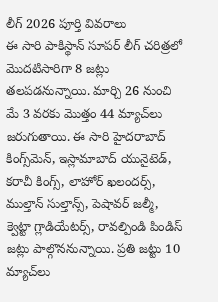లీగ్ 2026 పూర్తి వివరాలు
ఈ సారి పాకిస్థాన్ సూపర్ లీగ్ చరిత్రలో మొదటిసారిగా 8 జట్లు తలపడనున్నాయి. మార్చి 26 నుంచి మే 3 వరకు మొత్తం 44 మ్యాచ్‌లు జరుగుతాయి. ఈ సారి హైదరాబాద్ కింగ్స్‌మెన్, ఇస్లామాబాద్ యునైటెడ్, కరాచీ కింగ్స్, లాహోర్ ఖలందర్స్, ముల్తాన్ సుల్తాన్స్, పెషావర్ జల్మీ, క్వెట్టా గ్లాడియేటర్స్, రావల్పిండి పిండిస్ జట్లు పాల్గొననున్నాయి. ప్రతి జట్టు 10 మ్యాచ్‌లు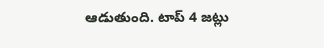ఆడుతుంది. టాప్ 4 జట్లు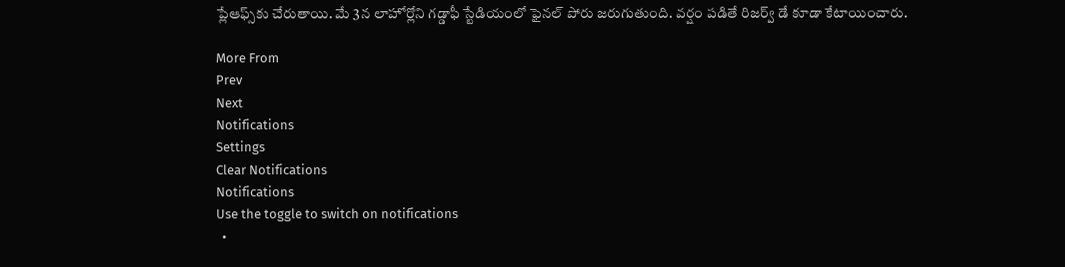ప్లేఆఫ్స్‌కు చేరుతాయి. మే 3న లాహోర్లోని గడ్డాఫీ స్టేడియంలో ఫైనల్ పోరు జరుగుతుంది. వర్షం పడితే రిజర్వ్ డే కూడా కేటాయించారు.

More From
Prev
Next
Notifications
Settings
Clear Notifications
Notifications
Use the toggle to switch on notifications
  •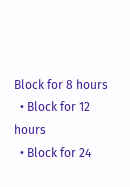Block for 8 hours
  • Block for 12 hours
  • Block for 24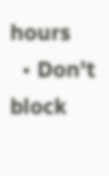hours
  • Don't block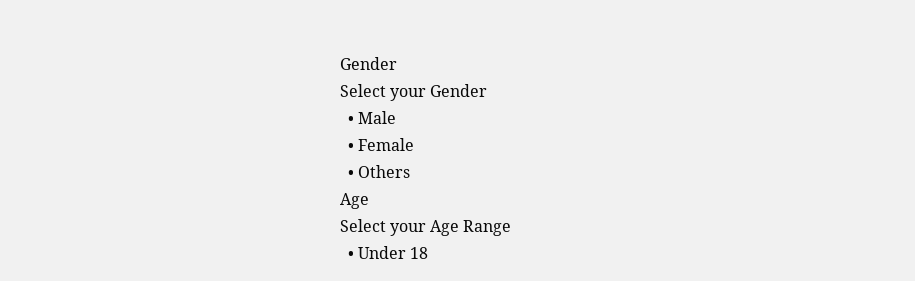Gender
Select your Gender
  • Male
  • Female
  • Others
Age
Select your Age Range
  • Under 18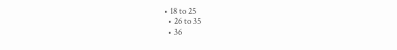• 18 to 25
  • 26 to 35
  • 36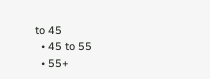to 45
  • 45 to 55
  • 55+